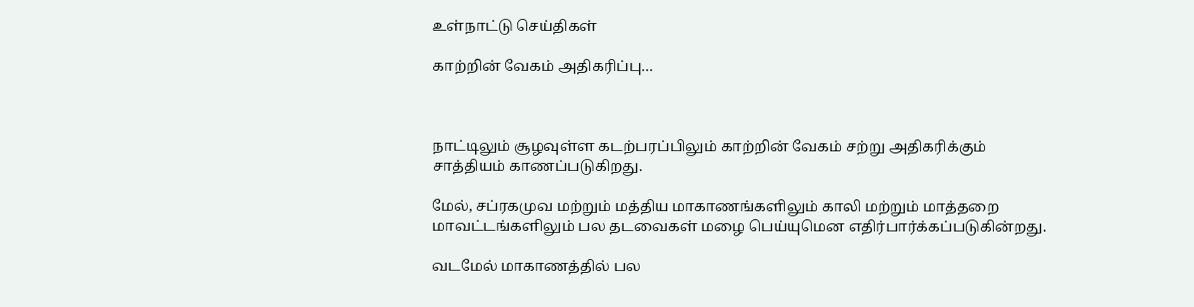உள்நாட்டு செய்திகள்

காற்றின் வேகம் அதிகரிப்பு…



நாட்டிலும் சூழவுள்ள கடற்பரப்பிலும் காற்றின் வேகம் சற்று அதிகரிக்கும் சாத்தியம் காணப்படுகிறது.

மேல், சப்ரகமுவ மற்றும் மத்திய மாகாணங்களிலும் காலி மற்றும் மாத்தறை மாவட்டங்களிலும் பல தடவைகள் மழை பெய்யுமென எதிர்பார்க்கப்படுகின்றது.

வடமேல் மாகாணத்தில் பல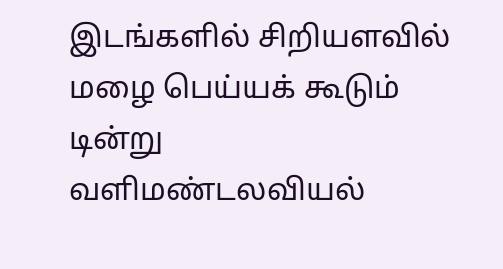இடங்களில் சிறியளவில் மழை பெய்யக் கூடும் டின்று வளிமண்டலவியல்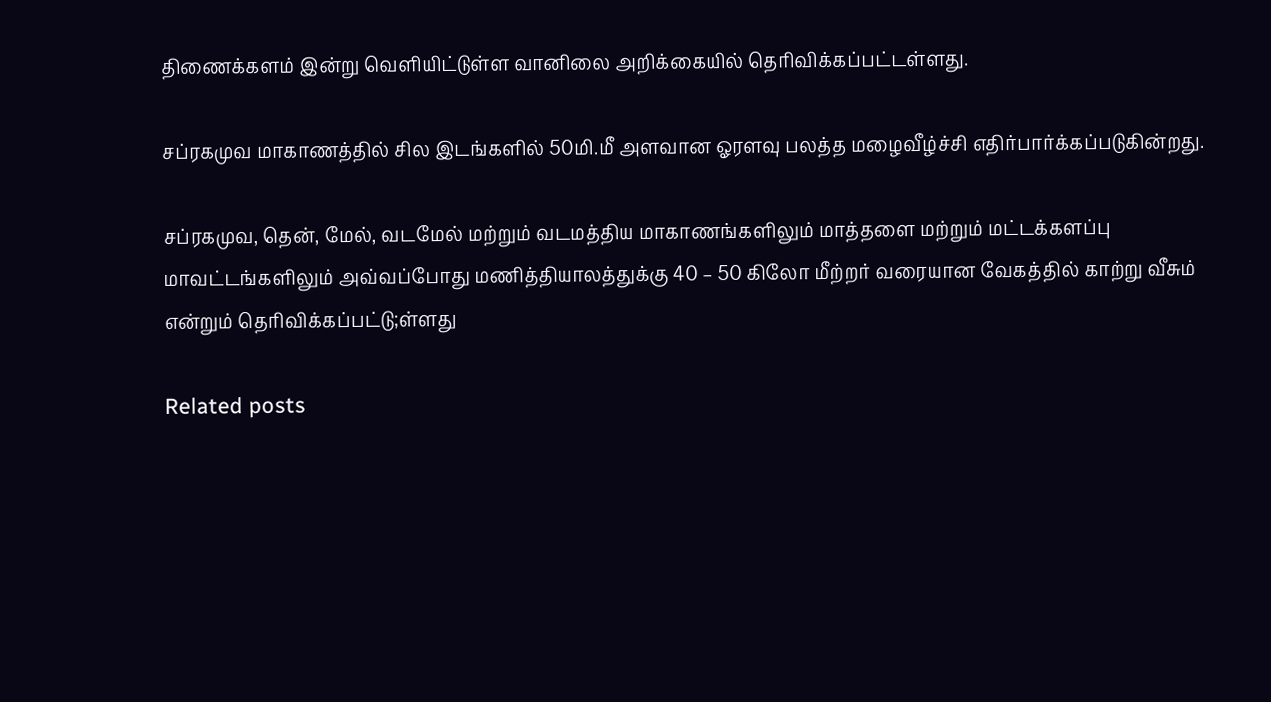திணைக்களம் இன்று வெளியிட்டுள்ள வானிலை அறிக்கையில் தெரிவிக்கப்பட்டள்ளது.

சப்ரகமுவ மாகாணத்தில் சில இடங்களில் 50மி.மீ அளவான ஓரளவு பலத்த மழைவீழ்ச்சி எதிர்பார்க்கப்படுகின்றது.

சப்ரகமுவ, தென், மேல், வடமேல் மற்றும் வடமத்திய மாகாணங்களிலும் மாத்தளை மற்றும் மட்டக்களப்பு மாவட்டங்களிலும் அவ்வப்போது மணித்தியாலத்துக்கு 40 – 50 கிலோ மீற்றர் வரையான வேகத்தில் காற்று வீசும் என்றும் தெரிவிக்கப்பட்டு;ள்ளது

Related posts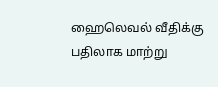ஹைலெவல் வீதிக்கு பதிலாக மாற்று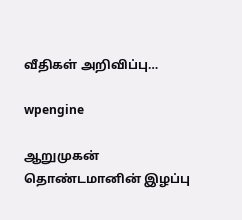வீதிகள் அறிவிப்பு…

wpengine

ஆறுமுகன் தொண்டமானின் இழப்பு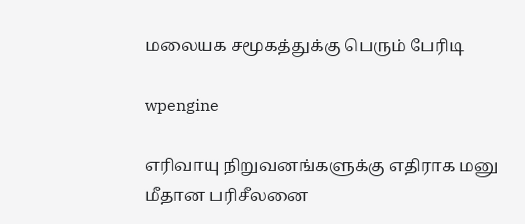மலையக சமூகத்துக்கு பெரும் பேரிடி

wpengine

எரிவாயு நிறுவனங்களுக்கு எதிராக மனு மீதான பரிசீலனை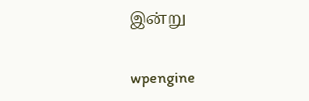இன்று

wpengine